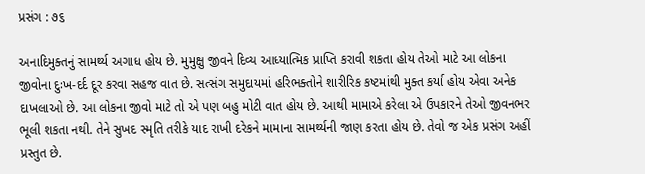પ્રસંગ : ૭૬

અનાદિમુક્તનું સામર્થ્ય અગાધ હોય છે. મુમુક્ષુ જીવને દિવ્ય આધ્યાત્મિક પ્રાપ્તિ કરાવી શકતા હોય તેઓ માટે આ લોકના જીવોના દુઃખ-દર્દ દૂર કરવા સહજ વાત છે. સત્સંગ સમુદાયમાં હરિભક્તોને શારીરિક કષ્ટમાંથી મુક્ત કર્યા હોય એવા અનેક દાખલાઓ છે. આ લોકના જીવો માટે તો એ પણ બહુ મોટી વાત હોય છે. આથી મામાએ કરેલા એ ઉપકારને તેઓ જીવનભર ભૂલી શકતા નથી. તેને સુખદ સ્મૃતિ તરીકે યાદ રાખી દરેકને મામાના સામર્થ્યની જાણ કરતા હોય છે. તેવો જ એક પ્રસંગ અહીં પ્રસ્તુત છે.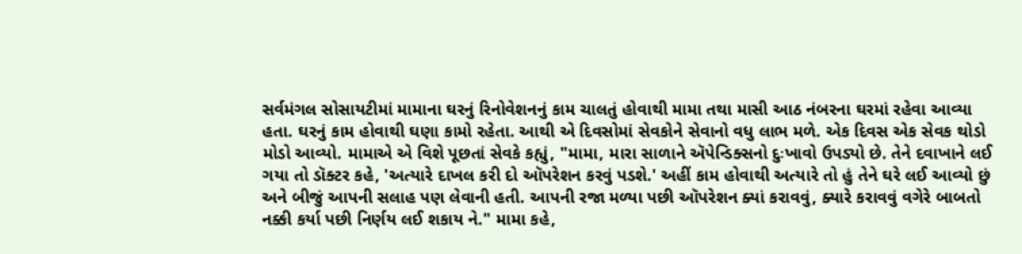સર્વમંગલ સોસાયટીમાં મામાના ઘરનું રિનોવેશનનું કામ ચાલતું હોવાથી મામા તથા માસી આઠ નંબરના ઘરમાં રહેવા આવ્યા હતા. ઘરનું કામ હોવાથી ઘણા કામો રહેતા. આથી એ દિવસોમાં સેવકોને સેવાનો વધુ લાભ મળે. એક દિવસ એક સેવક થોડો મોડો આવ્યો. મામાએ એ વિશે પૂછતાં સેવકે કહ્યું, "મામા, મારા સાળાને ઍપેન્ડિક્સનો દુઃખાવો ઉપડ્યો છે. તેને દવાખાને લઈ ગયા તો ડૉક્ટર કહે, 'અત્યારે દાખલ કરી દો ઑપરેશન કરવું પડશે.' અહીં કામ હોવાથી અત્યારે તો હું તેને ઘરે લઈ આવ્યો છું અને બીજું આપની સલાહ પણ લેવાની હતી. આપની રજા મળ્યા પછી ઑપરેશન ક્યાં કરાવવું, ક્યારે કરાવવું વગેરે બાબતો નક્કી કર્યા પછી નિર્ણય લઈ શકાય ને." મામા કહે,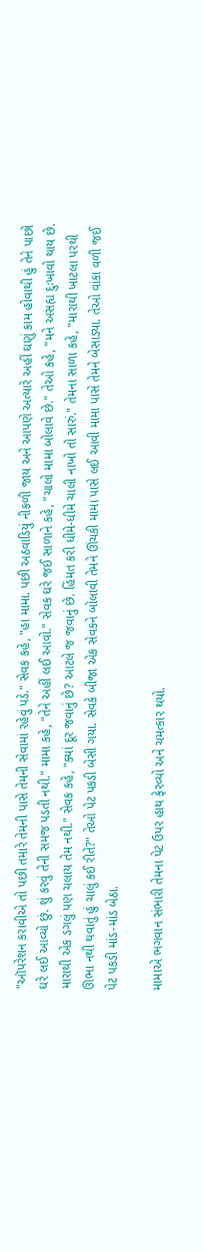"ઑપરેશન કરાવીએ તો પછી તમારે તેમની પાસે તેમની સેવામાં રહેવું પડે." સેવક કહે, "હા મામા. પછી અઠવાડિયું નીકળી જાય અને આપણે અત્યારે અહીં ઘણું કામ હોવાથી હું તેને પાછો ઘરે લઈ આવ્યો છું. શું કરવું તેની સમજ પડતી નથી." મામા કહે, "તેને અહીં લઈ આવો." સેવક ઘરે જઈ સાળાને કહે, "ચાલો મામા બોલાવે છે." તેઓ કહે, "મને અસહ્ય દુઃખાવો થાય છે. મારાથી એક ડગલું પણ ચલાય તેમ નથી." સેવક કહે, "ક્યાં દૂર જવાનું છે? આટલે જ જવાનું છે. હિંમત કરી ધીમે-ધીમે ચાલી નાખો તો સારું." તેમના સાળા કહે, "મારાથી ખાટલા પરથી ઊભા નથી થવાતું હું ચાલું કઈ રીતે?" તેઓ પેટ પકડી બેસી ગયા. સેવકે બીજા એક સેવકને બોલાવી તેમને ઊંચકી મામા પાસે લઈ આવી મામા પાસે તેમને બેસાડ્યા. તેઓ વાંકા વળી જઈ પેટ પકડી માંડ-માંડ બેઠા.

મામાએ ભગવાન સંભારી તેમના પેટ ઉપર હાથ ફેરવ્યો અને ચમત્કાર થયો.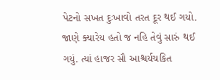પેટનો સખત દુઃખાવો તરત દૂર થઈ ગયો. જાણે ક્યારેય હતો જ નહિ તેવું સારું થઈ ગયું. ત્યાં હાજર સૌ આશ્ચર્યચકિત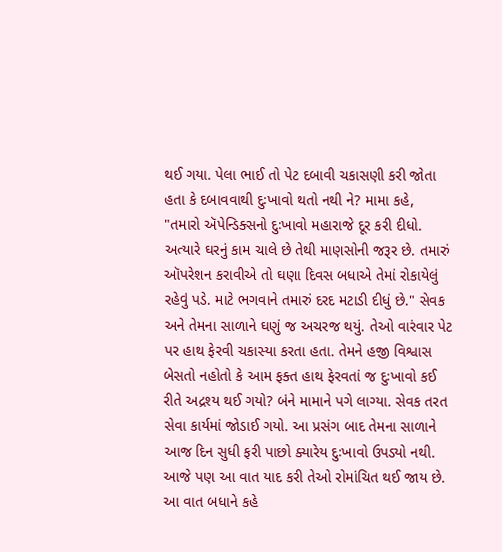થઈ ગયા. પેલા ભાઈ તો પેટ દબાવી ચકાસણી કરી જોતા હતા કે દબાવવાથી દુઃખાવો થતો નથી ને? મામા કહે, "તમારો ઍપેન્ડિક્સનો દુઃખાવો મહારાજે દૂર કરી દીધો. અત્યારે ઘરનું કામ ચાલે છે તેથી માણસોની જરૂર છે. તમારું ઑપરેશન કરાવીએ તો ઘણા દિવસ બધાએ તેમાં રોકાયેલું રહેવું પડે. માટે ભગવાને તમારું દરદ મટાડી દીધું છે." સેવક અને તેમના સાળાને ઘણું જ અચરજ થયું. તેઓ વારંવાર પેટ પર હાથ ફેરવી ચકાસ્યા કરતા હતા. તેમને હજી વિશ્વાસ બેસતો નહોતો કે આમ ફક્ત હાથ ફેરવતાં જ દુઃખાવો કઈ રીતે અદ્રશ્ય થઈ ગયો? બંને મામાને પગે લાગ્યા. સેવક તરત સેવા કાર્યમાં જોડાઈ ગયો. આ પ્રસંગ બાદ તેમના સાળાને આજ દિન સુધી ફરી પાછો ક્યારેય દુઃખાવો ઉપડ્યો નથી. આજે પણ આ વાત યાદ કરી તેઓ રોમાંચિત થઈ જાય છે. આ વાત બધાને કહે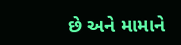છે અને મામાને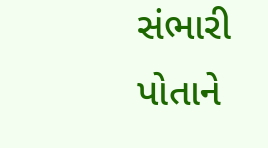સંભારી પોતાને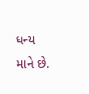ધન્ય માને છે.